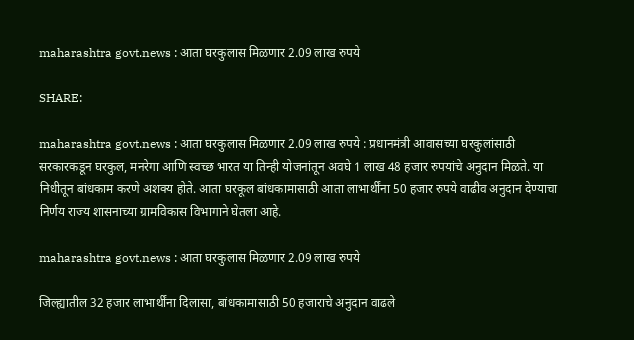maharashtra govt.news : आता घरकुलास मिळणार 2.09 लाख रुपये

SHARE:

maharashtra govt.news : आता घरकुलास मिळणार 2.09 लाख रुपये : प्रधानमंत्री आवासच्या घरकुलांसाठी सरकारकडून घरकुल, मनरेगा आणि स्वच्छ भारत या तिन्ही योजनांतून अवघे 1 लाख 48 हजार रुपयांचे अनुदान मिळते. या निधीतून बांधकाम करणे अशक्य होते. आता घरकूल बांधकामासाठी आता लाभार्थींना 50 हजार रुपये वाढीव अनुदान देण्याचा निर्णय राज्य शासनाच्या ग्रामविकास विभागाने घेतला आहे.

maharashtra govt.news : आता घरकुलास मिळणार 2.09 लाख रुपये

जिल्ह्यातील 32 हजार लाभार्थींना दिलासा, बांधकामासाठी 50 हजाराचे अनुदान वाढले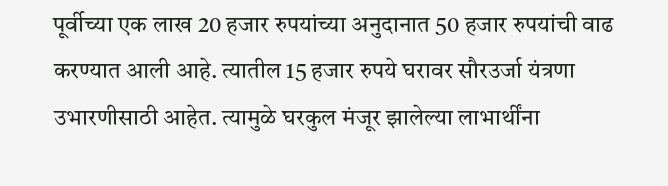पूर्वीच्या एक लाख 20 हजार रुपयांच्या अनुदानात 50 हजार रुपयांची वाढ करण्यात आली आहे. त्यातील 15 हजार रुपये घरावर सौरउर्जा यंत्रणा उभारणीसाठी आहेत. त्यामुळे घरकुल मंजूर झालेल्या लाभार्थींना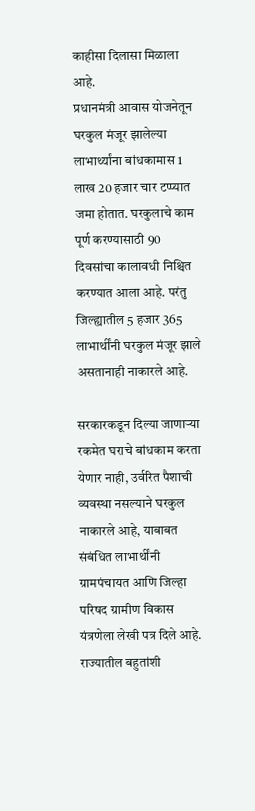काहीसा दिलासा मिळाला आहे.
प्रधानमंत्री आवास योजनेतून घरकुल मंजूर झालेल्या लाभार्थ्यांना बांधकामास 1 लाख 20 हजार चार टप्प्यात जमा होतात. घरकुलाचे काम पूर्ण करण्यासाठी 90 दिवसांचा कालावधी निश्चित करण्यात आला आहे. परंतु जिल्ह्यातील 5 हजार 365 लाभार्थींनी घरकुल मंजूर झाले असतानाही नाकारले आहे.

सरकारकडून दिल्या जाणार्‍या रकमेत घराचे बांधकाम करता येणार नाही, उर्वरित पैशाची व्यवस्था नसल्याने घरकुल नाकारले आहे, याबाबत संबंधित लाभार्थींनी ग्रामपंचायत आणि जिल्हा परिषद ग्रामीण विकास यंत्रणेला लेखी पत्र दिले आहे. राज्यातील बहुतांशी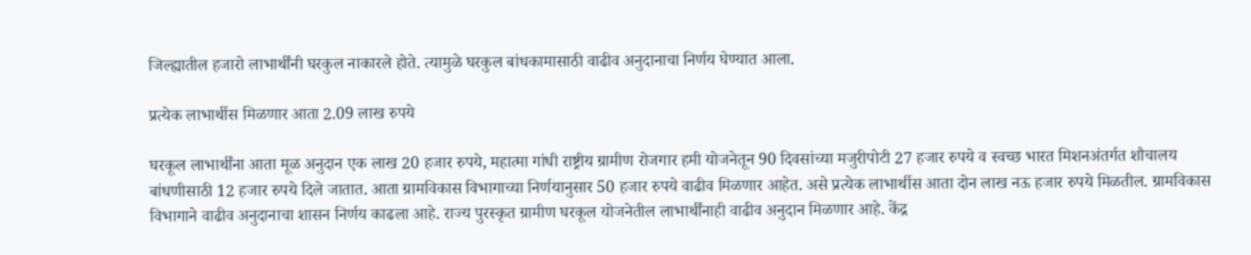जिल्ह्यातील हजारो लाभार्थींनी घरकुल नाकारले होते. त्यामुळे घरकुल बांधकामासाठी वाढीव अनुदानाचा निर्णय घेण्यात आला.

प्रत्येक लाभार्थीस मिळणार आता 2.09 लाख रुपये

घरकूल लाभार्थींना आता मूळ अनुदान एक लाख 20 हजार रुपये, महात्मा गांधी राष्ट्रीय ग्रामीण रोजगार हमी योजनेतून 90 दिवसांच्या मजुरीपोटी 27 हजार रुपये व स्वच्छ भारत मिशनअंतर्गत शौचालय बांधणीसाठी 12 हजार रुपये दिले जातात. आता ग्रामविकास विभागाच्या निर्णयानुसार 50 हजार रुपये वाढीव मिळणार आहेत. असे प्रत्येक लाभार्थीस आता दोन लाख नऊ हजार रुपये मिळतील. ग्रामविकास विभागाने वाढीव अनुदानाचा शासन निर्णय काढला आहे. राज्य पुरस्कृत ग्रामीण घरकूल योजनेतील लाभार्थींनाही वाढीव अनुदान मिळणार आहे. केंद्र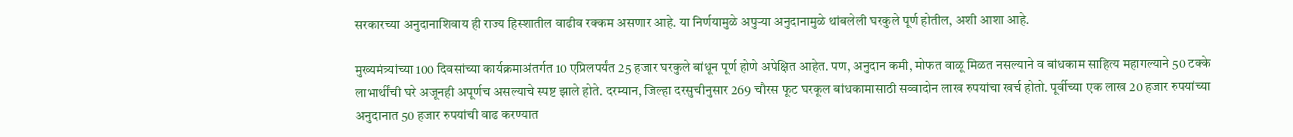सरकारच्या अनुदानाशिवाय ही राज्य हिस्शातील वाढीव रक्कम असणार आहे. या निर्णयामुळे अपुर्‍या अनुदानामुळे थांबलेली घरकुले पूर्ण होतील, अशी आशा आहे.

मुख्यमंत्र्यांच्या 100 दिवसांच्या कार्यक्रमाअंतर्गत 10 एप्रिलपर्यंत 25 हजार घरकुले बांधून पूर्ण होणे अपेक्षित आहेत. पण, अनुदान कमी, मोफत वाळू मिळत नसल्याने व बांधकाम साहित्य महागल्याने 50 टक्के लाभार्थींची घरे अजूनही अपूर्णच असल्याचे स्पष्ट झाले होते. दरम्यान, जिल्हा दरसुचीनुसार 269 चौरस फूट घरकूल बांधकामासाठी सव्वादोन लाख रुपयांचा खर्च होतो. पूर्वीच्या एक लाख 20 हजार रुपयांच्या अनुदानात 50 हजार रुपयांची वाढ करण्यात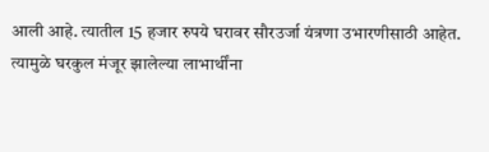आली आहे. त्यातील 15 हजार रुपये घरावर सौरउर्जा यंत्रणा उभारणीसाठी आहेत. त्यामुळे घरकुल मंजूर झालेल्या लाभार्थींना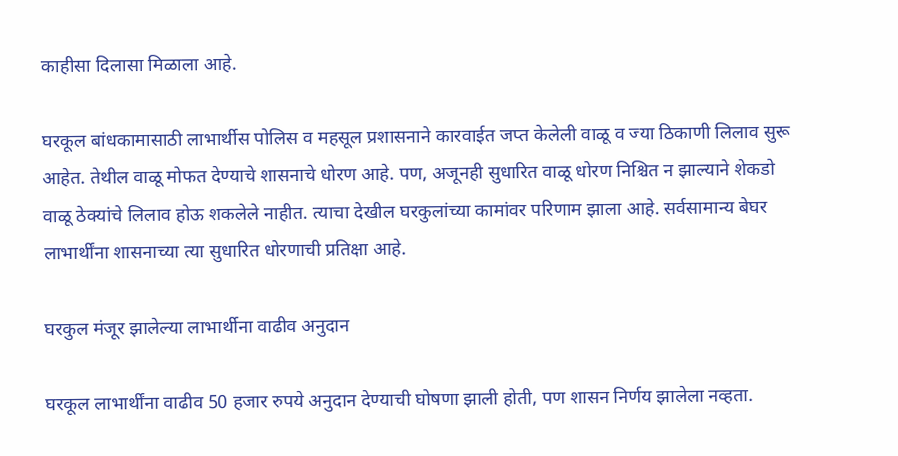काहीसा दिलासा मिळाला आहे.

घरकूल बांधकामासाठी लाभार्थीस पोलिस व महसूल प्रशासनाने कारवाईत जप्त केलेली वाळू व ज्या ठिकाणी लिलाव सुरू आहेत. तेथील वाळू मोफत देण्याचे शासनाचे धोरण आहे. पण, अजूनही सुधारित वाळू धोरण निश्चित न झाल्याने शेकडो वाळू ठेक्यांचे लिलाव होऊ शकलेले नाहीत. त्याचा देखील घरकुलांच्या कामांवर परिणाम झाला आहे. सर्वसामान्य बेघर लाभार्थींना शासनाच्या त्या सुधारित धोरणाची प्रतिक्षा आहे.

घरकुल मंजूर झालेल्या लाभार्थीना वाढीव अनुदान

घरकूल लाभार्थींना वाढीव 50 हजार रुपये अनुदान देण्याची घोषणा झाली होती, पण शासन निर्णय झालेला नव्हता.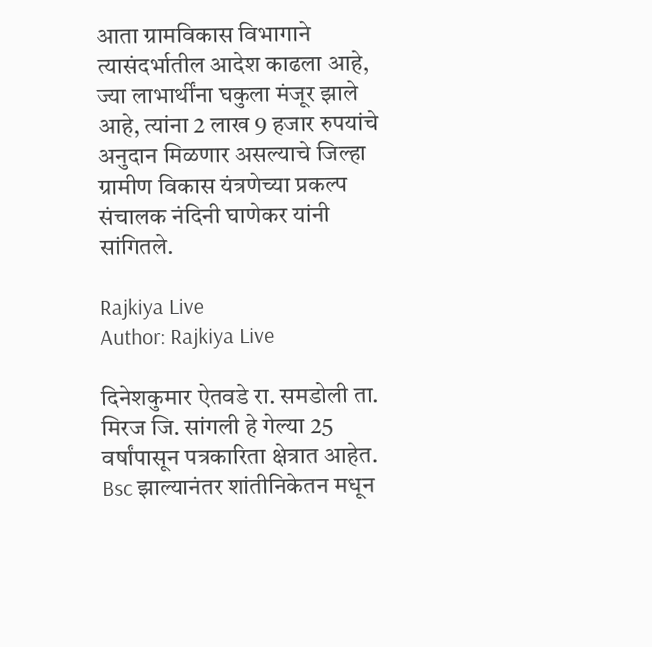आता ग्रामविकास विभागाने त्यासंदर्भातील आदेश काढला आहे, ज्या लाभार्थींना घकुला मंजूर झाले आहे, त्यांना 2 लाख 9 हजार रुपयांचे अनुदान मिळणार असल्याचे जिल्हा ग्रामीण विकास यंत्रणेच्या प्रकल्प संचालक नंदिनी घाणेकर यांनी सांगितले.

Rajkiya Live
Author: Rajkiya Live

दिनेशकुमार ऐतवडे रा. समडोली ता. मिरज जि. सांगली हे गेल्या 25 वर्षांपासून पत्रकारिता क्षेत्रात आहेत. Bsc झाल्यानंतर शांतीनिकेतन मधून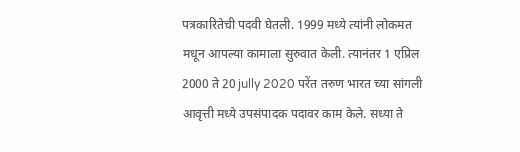पत्रकारितेची पदवी घेतली. 1999 मध्ये त्यांनी लोकमत मधून आपल्या कामाला सुरुवात केली. त्यानंतर 1 एप्रिल 2000 ते 20 jully 2020 परेंत तरुण भारत च्या सांगली आवृत्ती मध्ये उपसंपादक पदावर काम केले. सध्या ते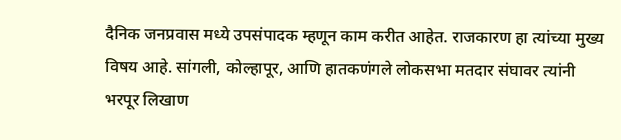दैनिक जनप्रवास मध्ये उपसंपादक म्हणून काम करीत आहेत. राजकारण हा त्यांच्या मुख्य विषय आहे. सांगली, कोल्हापूर, आणि हातकणंगले लोकसभा मतदार संघावर त्यांनी भरपूर लिखाण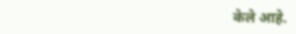केले आहे.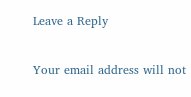Leave a Reply

Your email address will not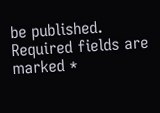be published. Required fields are marked *